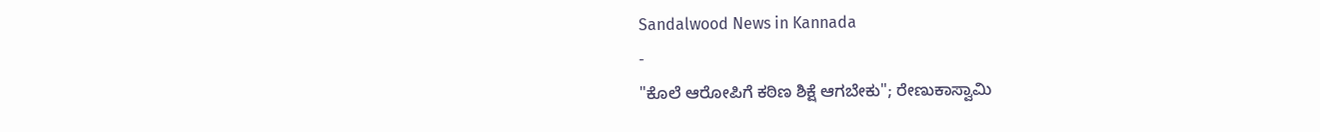Sandalwood News in Kannada
-
"ಕೊಲೆ ಆರೋಪಿಗೆ ಕಠಿಣ ಶಿಕ್ಷೆ ಆಗಬೇಕು"; ರೇಣುಕಾಸ್ವಾಮಿ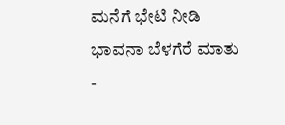ಮನೆಗೆ ಭೇಟಿ ನೀಡಿ ಭಾವನಾ ಬೆಳಗೆರೆ ಮಾತು -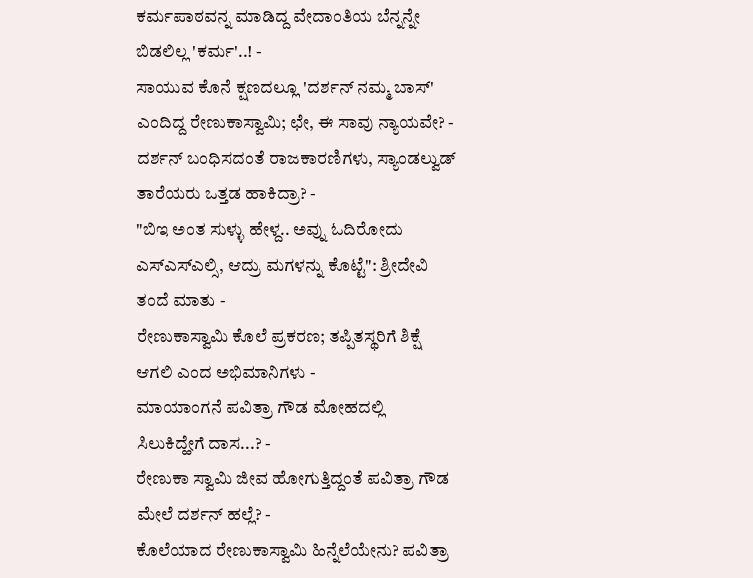ಕರ್ಮಪಾಠವನ್ನ ಮಾಡಿದ್ದ ವೇದಾಂತಿಯ ಬೆನ್ನನ್ನೇ ಬಿಡಲಿಲ್ಲ 'ಕರ್ಮ'..! -
ಸಾಯುವ ಕೊನೆ ಕ್ಷಣದಲ್ಲೂ 'ದರ್ಶನ್ ನಮ್ಮ ಬಾಸ್' ಎಂದಿದ್ದ ರೇಣುಕಾಸ್ವಾಮಿ; ಛೇ, ಈ ಸಾವು ನ್ಯಾಯವೇ? -
ದರ್ಶನ್ ಬಂಧಿಸದಂತೆ ರಾಜಕಾರಣಿಗಳು, ಸ್ಯಾಂಡಲ್ವುಡ್ ತಾರೆಯರು ಒತ್ತಡ ಹಾಕಿದ್ರಾ? -
"ಬಿಇ ಅಂತ ಸುಳ್ಳು ಹೇಳ್ದ.. ಅವ್ನು ಓದಿರೋದು ಎಸ್ಎಸ್ಎಲ್ಸಿ, ಆದ್ರು ಮಗಳನ್ನು ಕೊಟ್ಟೆ": ಶ್ರೀದೇವಿ ತಂದೆ ಮಾತು -
ರೇಣುಕಾಸ್ವಾಮಿ ಕೊಲೆ ಪ್ರಕರಣ; ತಪ್ಪಿತಸ್ಥರಿಗೆ ಶಿಕ್ಷೆ ಆಗಲಿ ಎಂದ ಅಭಿಮಾನಿಗಳು -
ಮಾಯಾಂಗನೆ ಪವಿತ್ರಾ ಗೌಡ ಮೋಹದಲ್ಲಿ ಸಿಲುಕಿದ್ಹೇಗೆ ದಾಸ...? -
ರೇಣುಕಾ ಸ್ವಾಮಿ ಜೀವ ಹೋಗುತ್ತಿದ್ದಂತೆ ಪವಿತ್ರಾ ಗೌಡ ಮೇಲೆ ದರ್ಶನ್ ಹಲ್ಲೆ? -
ಕೊಲೆಯಾದ ರೇಣುಕಾಸ್ವಾಮಿ ಹಿನ್ನೆಲೆಯೇನು? ಪವಿತ್ರಾ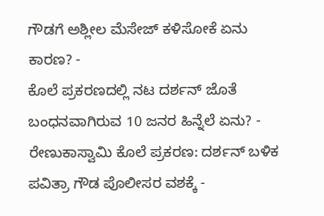ಗೌಡಗೆ ಅಶ್ಲೀಲ ಮೆಸೇಜ್ ಕಳಿಸೋಕೆ ಏನು ಕಾರಣ? -
ಕೊಲೆ ಪ್ರಕರಣದಲ್ಲಿ ನಟ ದರ್ಶನ್ ಜೊತೆ ಬಂಧನವಾಗಿರುವ 10 ಜನರ ಹಿನ್ನೆಲೆ ಏನು? -
ರೇಣುಕಾಸ್ವಾಮಿ ಕೊಲೆ ಪ್ರಕರಣ: ದರ್ಶನ್ ಬಳಿಕ ಪವಿತ್ರಾ ಗೌಡ ಪೊಲೀಸರ ವಶಕ್ಕೆ -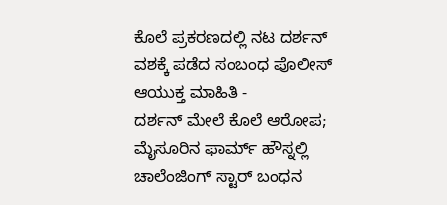ಕೊಲೆ ಪ್ರಕರಣದಲ್ಲಿ ನಟ ದರ್ಶನ್ ವಶಕ್ಕೆ ಪಡೆದ ಸಂಬಂಧ ಪೊಲೀಸ್ ಆಯುಕ್ತ ಮಾಹಿತಿ -
ದರ್ಶನ್ ಮೇಲೆ ಕೊಲೆ ಆರೋಪ; ಮೈಸೂರಿನ ಫಾರ್ಮ್ ಹೌಸ್ನಲ್ಲಿ ಚಾಲೆಂಜಿಂಗ್ ಸ್ಟಾರ್ ಬಂಧನ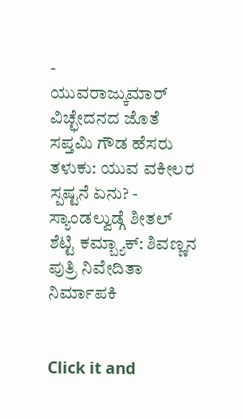-
ಯುವರಾಜ್ಕುಮಾರ್ ವಿಚ್ಛೇದನದ ಜೊತೆ ಸಪ್ತಮಿ ಗೌಡ ಹೆಸರು ತಳುಕು: ಯುವ ವಕೀಲರ ಸ್ಪಷ್ಟನೆ ಏನು? -
ಸ್ಯಾಂಡಲ್ವುಡ್ಗೆ ಶೀತಲ್ ಶೆಟ್ಟಿ ಕಮ್ಬ್ಯಾಕ್: ಶಿವಣ್ಣನ ಪುತ್ರಿ ನಿವೇದಿತಾ ನಿರ್ಮಾಪಕಿ


Click it and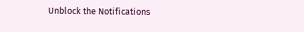Unblock the Notifications